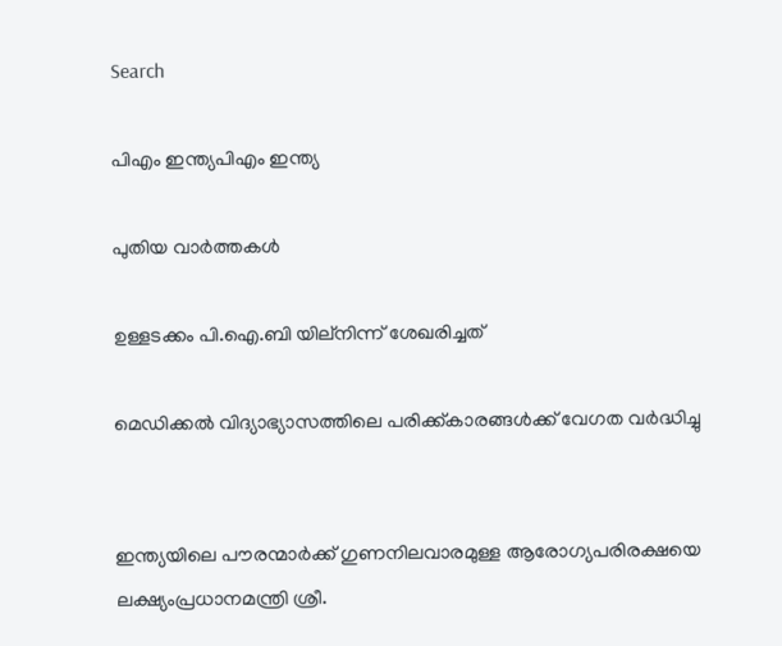Search

പിഎം ഇന്ത്യപിഎം ഇന്ത്യ

പുതിയ വാർത്തകൾ

ഉള്ളടക്കം പി.ഐ.ബി യില്നിന്ന് ശേഖരിച്ചത്

മെഡിക്കല്‍ വിദ്യാഭ്യാസത്തിലെ പരിക്ക്കാരങ്ങള്‍ക്ക് വേഗത വര്‍ദ്ധിച്ചു


ഇന്ത്യയിലെ പൗരന്മാര്‍ക്ക് ഗുണനിലവാരമുള്ള ആരോഗ്യപരിരക്ഷയെ ലക്ഷ്യംപ്രധാനമന്ത്രി ശ്രീ.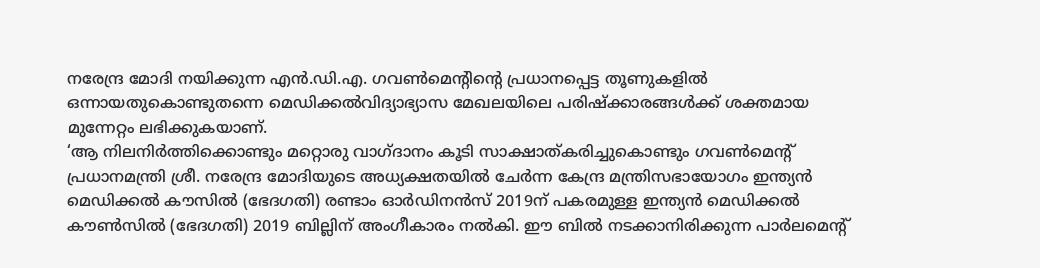നരേന്ദ്ര മോദി നയിക്കുന്ന എന്‍.ഡി.എ. ഗവണ്‍മെന്റിന്റെ പ്രധാനപ്പെട്ട തൂണുകളില്‍ ഒന്നായതുകൊണ്ടുതന്നെ മെഡിക്കല്‍വിദ്യാഭ്യാസ മേഖലയിലെ പരിഷ്‌ക്കാരങ്ങള്‍ക്ക് ശക്തമായ മുന്നേറ്റം ലഭിക്കുകയാണ്.
‘ആ നിലനിര്‍ത്തിക്കൊണ്ടും മറ്റൊരു വാഗ്ദാനം കൂടി സാക്ഷാത്കരിച്ചുകൊണ്ടും ഗവണ്‍മെന്റ് പ്രധാനമന്ത്രി ശ്രീ. നരേന്ദ്ര മോദിയുടെ അധ്യക്ഷതയില്‍ ചേര്‍ന്ന കേന്ദ്ര മന്ത്രിസഭായോഗം ഇന്ത്യന്‍ മെഡിക്കല്‍ കൗസില്‍ (ഭേദഗതി) രണ്ടാം ഓര്‍ഡിനന്‍സ് 2019ന് പകരമുള്ള ഇന്ത്യന്‍ മെഡിക്കല്‍ കൗണ്‍സില്‍ (ഭേദഗതി) 2019 ബില്ലിന് അംഗീകാരം നല്‍കി. ഈ ബില്‍ നടക്കാനിരിക്കുന്ന പാര്‍ലമെന്റ്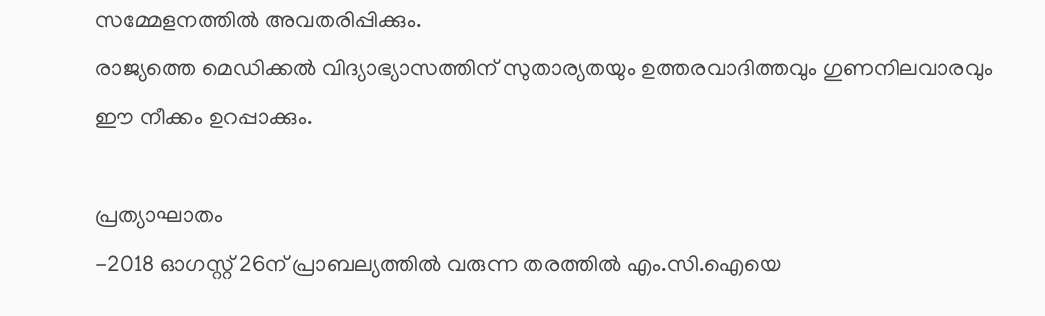സമ്മേളനത്തില്‍ അവതരിപ്പിക്കും.
രാജ്യത്തെ മെഡിക്കല്‍ വിദ്യാഭ്യാസത്തിന് സുതാര്യതയും ഉത്തരവാദിത്തവും ഗുണനിലവാരവും ഈ നീക്കം ഉറപ്പാക്കും.

പ്രത്യാഘാതം
-2018 ഓഗസ്റ്റ് 26ന് പ്രാബല്യത്തില്‍ വരുന്ന തരത്തില്‍ എം.സി.ഐയെ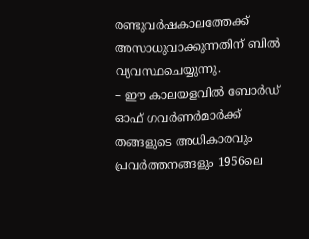രണ്ടുവര്‍ഷകാലത്തേക്ക് അസാധുവാക്കുന്നതിന് ബില്‍ വ്യവസ്ഥചെയ്യുന്നു.
– ഈ കാലയളവില്‍ ബോര്‍ഡ് ഓഫ് ഗവര്‍ണര്‍മാര്‍ക്ക് തങ്ങളുടെ അധികാരവും പ്രവര്‍ത്തനങ്ങളും 1956ലെ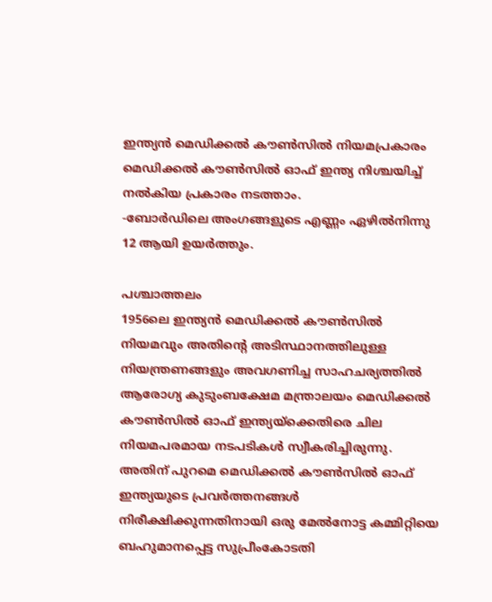ഇന്ത്യന്‍ മെഡിക്കല്‍ കൗണ്‍സില്‍ നിയമപ്രകാരം മെഡിക്കല്‍ കൗണ്‍സില്‍ ഓഫ് ഇന്ത്യ നിശ്ചയിച്ച് നല്‍കിയ പ്രകാരം നടത്താം.
-ബോര്‍ഡിലെ അംഗങ്ങളുടെ എണ്ണം ഏഴില്‍നിന്നു 12 ആയി ഉയര്‍ത്തും.

പശ്ചാത്തലം
1956ലെ ഇന്ത്യന്‍ മെഡിക്കല്‍ കൗണ്‍സില്‍ നിയമവും അതിന്റെ അടിസ്ഥാനത്തിലുള്ള നിയന്ത്രണങ്ങളും അവഗണിച്ച സാഹചര്യത്തില്‍ ആരോഗ്യ കുടുംബക്ഷേമ മന്ത്രാലയം മെഡിക്കല്‍ കൗണ്‍സില്‍ ഓഫ് ഇന്ത്യയ്‌ക്കെതിരെ ചില നിയമപരമായ നടപടികള്‍ സ്വീകരിച്ചിരുന്നു. അതിന് പുറമെ മെഡിക്കല്‍ കൗണ്‍സില്‍ ഓഫ് ഇന്ത്യയുടെ പ്രവര്‍ത്തനങ്ങള്‍ നിരീക്ഷിക്കുന്നതിനായി ഒരു മേല്‍നോട്ട കമ്മിറ്റിയെ ബഹുമാനപ്പെട്ട സുപ്രീംകോടതി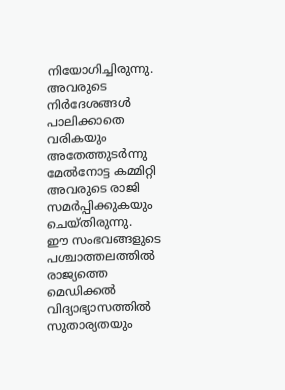നിയോഗിച്ചിരുന്നു. അവരുടെ നിര്‍ദേശങ്ങള്‍ പാലിക്കാതെ വരികയും അതേത്തുടര്‍ന്നു മേല്‍നോട്ട കമ്മിറ്റി അവരുടെ രാജി സമര്‍പ്പിക്കുകയും ചെയ്തിരുന്നു.
ഈ സംഭവങ്ങളുടെ പശ്ചാത്തലത്തില്‍ രാജ്യത്തെ മെഡിക്കല്‍ വിദ്യാഭ്യാസത്തില്‍ സുതാര്യതയും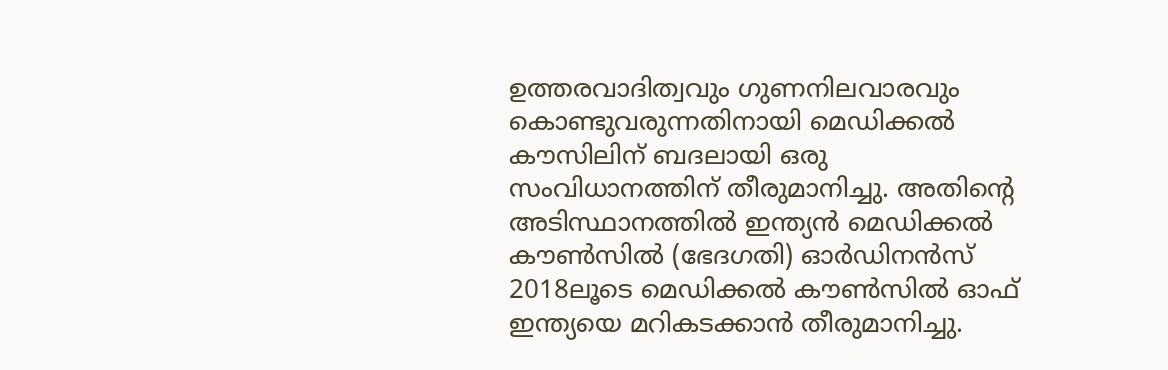ഉത്തരവാദിത്വവും ഗുണനിലവാരവും കൊണ്ടുവരുന്നതിനായി മെഡിക്കല്‍ കൗസിലിന് ബദലായി ഒരു സംവിധാനത്തിന് തീരുമാനിച്ചു. അതിന്റെ അടിസ്ഥാനത്തില്‍ ഇന്ത്യന്‍ മെഡിക്കല്‍ കൗണ്‍സില്‍ (ഭേദഗതി) ഓര്‍ഡിനന്‍സ് 2018ലൂടെ മെഡിക്കല്‍ കൗണ്‍സില്‍ ഓഫ് ഇന്ത്യയെ മറികടക്കാന്‍ തീരുമാനിച്ചു.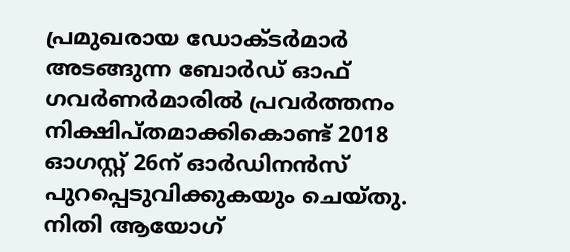പ്രമുഖരായ ഡോക്ടര്‍മാര്‍ അടങ്ങുന്ന ബോര്‍ഡ് ഓഫ് ഗവര്‍ണര്‍മാരില്‍ പ്രവര്‍ത്തനം നിക്ഷിപ്തമാക്കികൊണ്ട് 2018 ഓഗസ്റ്റ് 26ന് ഓര്‍ഡിനന്‍സ് പുറപ്പെടുവിക്കുകയും ചെയ്തു. നിതി ആയോഗ്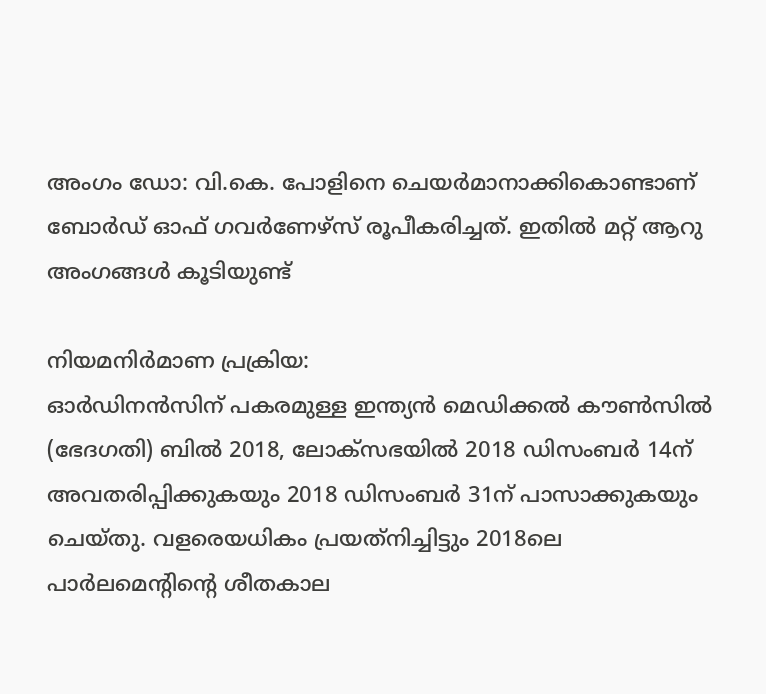അംഗം ഡോ: വി.കെ. പോളിനെ ചെയര്‍മാനാക്കികൊണ്ടാണ് ബോര്‍ഡ് ഓഫ് ഗവര്‍ണേഴ്‌സ് രൂപീകരിച്ചത്. ഇതില്‍ മറ്റ് ആറു അംഗങ്ങള്‍ കൂടിയുണ്ട്

നിയമനിര്‍മാണ പ്രക്രിയ:
ഓര്‍ഡിനന്‍സിന് പകരമുള്ള ഇന്ത്യന്‍ മെഡിക്കല്‍ കൗണ്‍സില്‍ (ഭേദഗതി) ബില്‍ 2018, ലോക്‌സഭയില്‍ 2018 ഡിസംബര്‍ 14ന് അവതരിപ്പിക്കുകയും 2018 ഡിസംബര്‍ 31ന് പാസാക്കുകയും ചെയ്തു. വളരെയധികം പ്രയത്‌നിച്ചിട്ടും 2018ലെ പാര്‍ലമെന്റിന്റെ ശീതകാല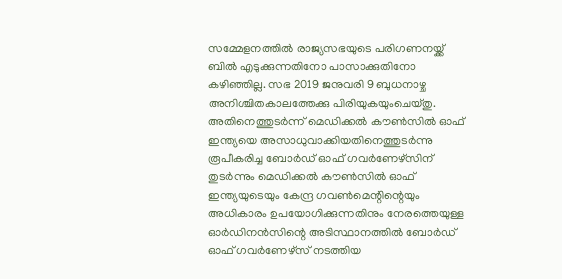സമ്മേളനത്തില്‍ രാജ്യസഭയുടെ പരിഗണനയ്ക്ക് ബില്‍ എടുക്കുന്നതിനോ പാസാക്കുതിനോ കഴിഞ്ഞില്ല. സഭ 2019 ജനുവരി 9 ബുധനാഴ്ച അനിശ്ചിതകാലത്തേക്കു പിരിയുകയുംചെയ്തു. അതിനെത്തുടര്‍ന്ന് മെഡിക്കല്‍ കൗണ്‍സില്‍ ഓഫ് ഇന്ത്യയെ അസാധുവാക്കിയതിനെത്തുടര്‍ന്നു രൂപീകരിച്ച ബോര്‍ഡ് ഓഫ് ഗവര്‍ണേഴ്‌സിന് തുടര്‍ന്നും മെഡിക്കല്‍ കൗണ്‍സില്‍ ഓഫ് ഇന്ത്യയുടെയും കേന്ദ്ര ഗവണ്‍മെന്റിന്റെയും അധികാരം ഉപയോഗിക്കുന്നതിനും നേരത്തെയുള്ള ഓര്‍ഡിനന്‍സിന്റെ അടിസ്ഥാനത്തില്‍ ബോര്‍ഡ് ഓഫ് ഗവര്‍ണേഴ്‌സ് നടത്തിയ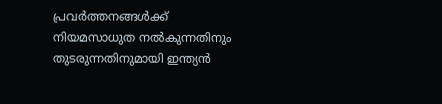പ്രവര്‍ത്തനങ്ങള്‍ക്ക് നിയമസാധുത നല്‍കുന്നതിനും തുടരുന്നതിനുമായി ഇന്ത്യന്‍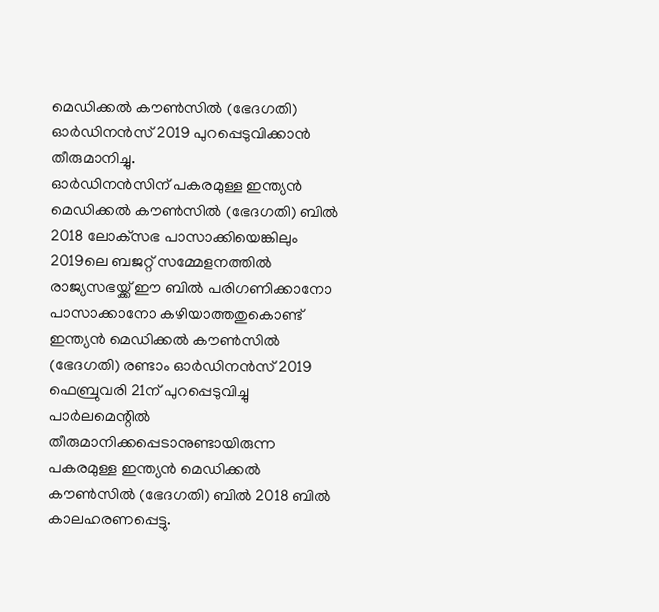മെഡിക്കല്‍ കൗണ്‍സില്‍ (ഭേദഗതി) ഓര്‍ഡിനന്‍സ് 2019 പുറപ്പെടുവിക്കാന്‍ തീരുമാനിച്ചു.
ഓര്‍ഡിനന്‍സിന് പകരമുള്ള ഇന്ത്യന്‍ മെഡിക്കല്‍ കൗണ്‍സില്‍ (ഭേദഗതി) ബില്‍ 2018 ലോക്‌സഭ പാസാക്കിയെങ്കിലും 2019ലെ ബജറ്റ് സമ്മേളനത്തില്‍ രാജ്യസഭയ്ക്ക് ഈ ബില്‍ പരിഗണിക്കാനോ പാസാക്കാനോ കഴിയാത്തതുകൊണ്ട് ഇന്ത്യന്‍ മെഡിക്കല്‍ കൗണ്‍സില്‍ (ഭേദഗതി) രണ്ടാം ഓര്‍ഡിനന്‍സ് 2019 ഫെബ്രുവരി 21ന് പുറപ്പെടുവിച്ചു
പാര്‍ലമെന്റില്‍ തീരുമാനിക്കപ്പെടാനുണ്ടായിരുന്ന പകരമുള്ള ഇന്ത്യന്‍ മെഡിക്കല്‍ കൗണ്‍സില്‍ (ഭേദഗതി) ബില്‍ 2018 ബില്‍ കാലഹരണപ്പെട്ടു.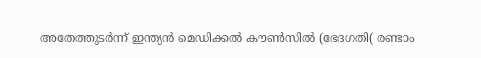അതേത്തുടര്‍ന്ന് ഇന്ത്യന്‍ മെഡിക്കല്‍ കൗണ്‍സില്‍ (ഭേദഗതി( രണ്ടാം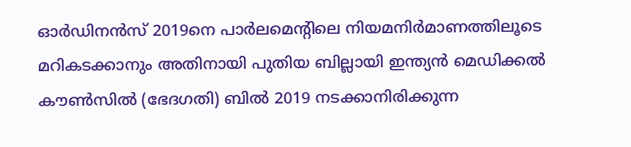ഓര്‍ഡിനന്‍സ് 2019നെ പാര്‍ലമെന്റിലെ നിയമനിര്‍മാണത്തിലൂടെ മറികടക്കാനും അതിനായി പുതിയ ബില്ലായി ഇന്ത്യന്‍ മെഡിക്കല്‍ കൗണ്‍സില്‍ (ഭേദഗതി) ബില്‍ 2019 നടക്കാനിരിക്കുന്ന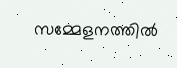സമ്മേളനത്തില്‍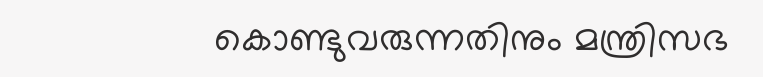കൊണ്ടുവരുന്നതിനും മന്ത്രിസഭ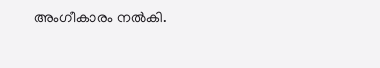അംഗീകാരം നല്‍കി.